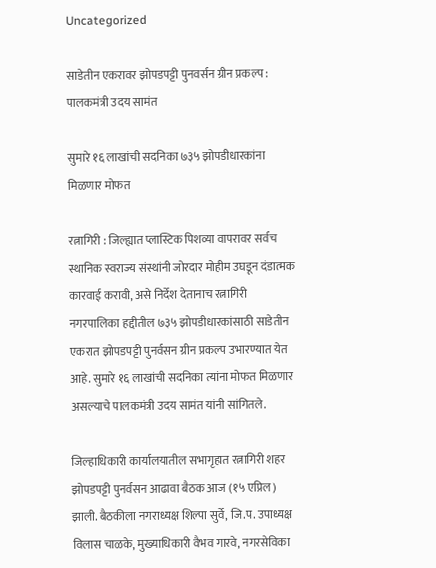Uncategorized

साडेतीन एकरावर झोपडपट्टी पुनवर्सन ग्रीन प्रकल्प : पालकमंत्री उदय सामंत

सुमारे १६ लाखांची सदनिका ७३५ झोपडीधारकांना मिळणार मोफत

रत्नागिरी : जिल्ह्यात प्लास्टिक पिशव्या वापरावर सर्वच स्थानिक स्वराज्य संस्थांनी जोरदार मोहीम उघडून दंडात्मक कारवाई करावी, असे निर्देश देतानाच रत्नागिरी नगरपालिका हद्दीतील ७३५ झोपडीधारकांसाठी साडेतीन एकरात झोपडपट्टी पुनर्वसन ग्रीन प्रकल्प उभारण्यात येत आहे. सुमारे १६ लाखांची सदनिका त्यांना मोफत मिळणार असल्याचे पालकमंत्री उदय सामंत यांनी सांगितले.

जिल्हाधिकारी कार्यालयातील सभागृहात रत्नागिरी शहर झोपडपट्टी पुनर्वसन आढावा बैठक आज (१५ एप्रिल) झाली. बैठकीला नगराध्यक्ष शिल्पा सुर्वे, जि.प. उपाध्यक्ष विलास चाळके, मुख्याधिकारी वैभव गारवे, नगरसेविका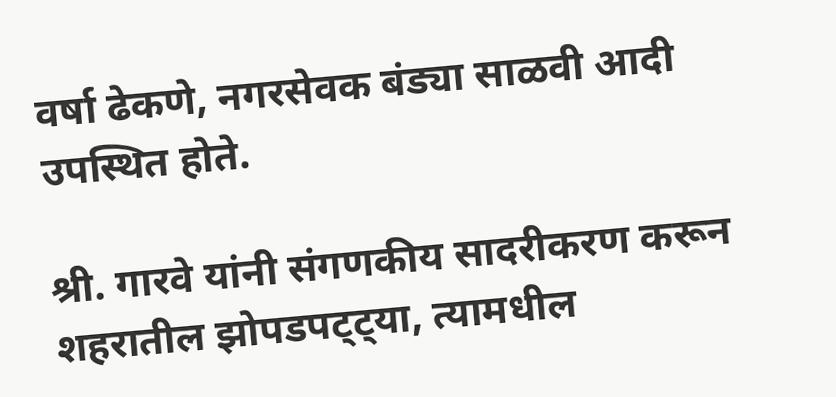वर्षा ढेकणे, नगरसेवक बंड्या साळवी आदी उपस्थित होते.

श्री. गारवे यांनी संगणकीय सादरीकरण करून शहरातील झोपडपट्ट्या, त्यामधील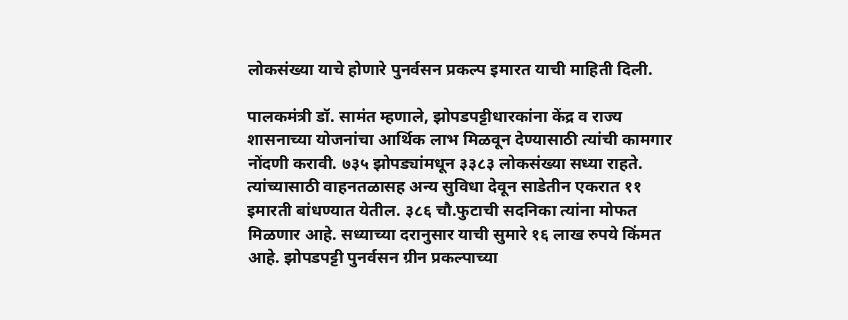लोकसंख्या याचे होणारे पुनर्वसन प्रकल्प इमारत याची माहिती दिली.

पालकमंत्री डॉ. सामंत म्हणाले, झोपडपट्टीधारकांना केंद्र व राज्य शासनाच्या योजनांचा आर्थिक लाभ मिळवून देण्यासाठी त्यांची कामगार नोंदणी करावी. ७३५ झोपड्यांमधून ३३८३ लोकसंख्या सध्या राहते. त्यांच्यासाठी वाहनतळासह अन्य सुविधा देवून साडेतीन एकरात ११ इमारती बांधण्यात येतील. ३८६ चौ.फुटाची सदनिका त्यांना मोफत मिळणार आहे. सध्याच्या दरानुसार याची सुमारे १६ लाख रुपये किंमत आहे. झोपडपट्टी पुनर्वसन ग्रीन प्रकल्पाच्या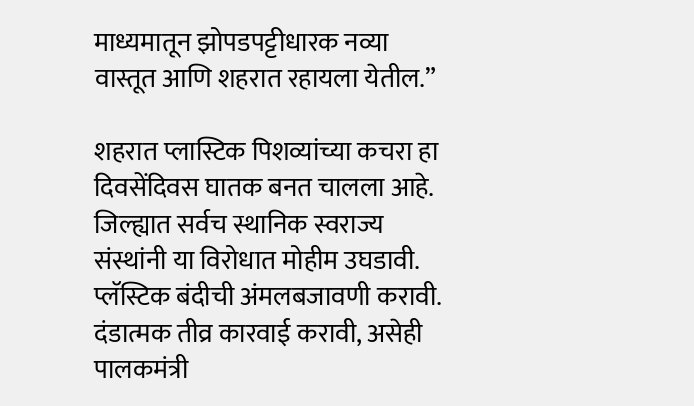माध्यमातून झोपडपट्टीधारक नव्या वास्तूत आणि शहरात रहायला येतील.”

शहरात प्लास्टिक पिशव्यांच्या कचरा हा दिवसेंदिवस घातक बनत चालला आहे. जिल्ह्यात सर्वच स्थानिक स्वराज्य संस्थांनी या विरोधात मोहीम उघडावी. प्लॅस्टिक बंदीची अंमलबजावणी करावी. दंडात्मक तीव्र कारवाई करावी, असेही पालकमंत्री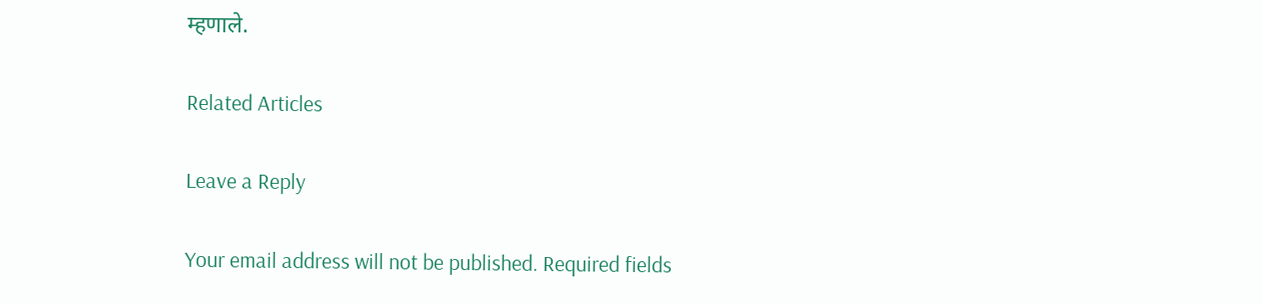म्हणाले.

Related Articles

Leave a Reply

Your email address will not be published. Required fields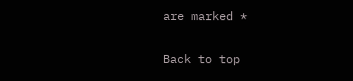are marked *

Back to top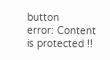button
error: Content is protected !!